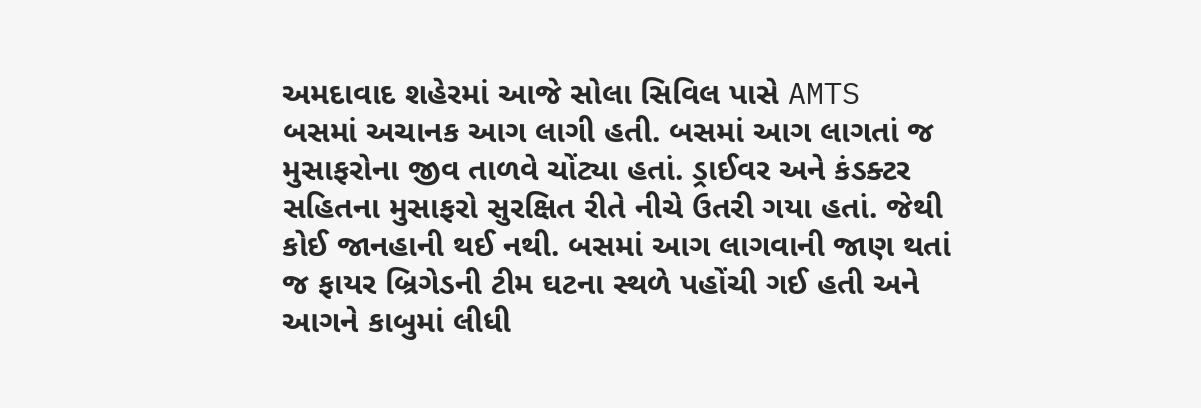અમદાવાદ શહેરમાં આજે સોલા સિવિલ પાસે AMTS બસમાં અચાનક આગ લાગી હતી. બસમાં આગ લાગતાં જ મુસાફરોના જીવ તાળવે ચોંટ્યા હતાં. ડ્રાઈવર અને કંડક્ટર સહિતના મુસાફરો સુરક્ષિત રીતે નીચે ઉતરી ગયા હતાં. જેથી કોઈ જાનહાની થઈ નથી. બસમાં આગ લાગવાની જાણ થતાં જ ફાયર બ્રિગેડની ટીમ ઘટના સ્થળે પહોંચી ગઈ હતી અને આગને કાબુમાં લીધી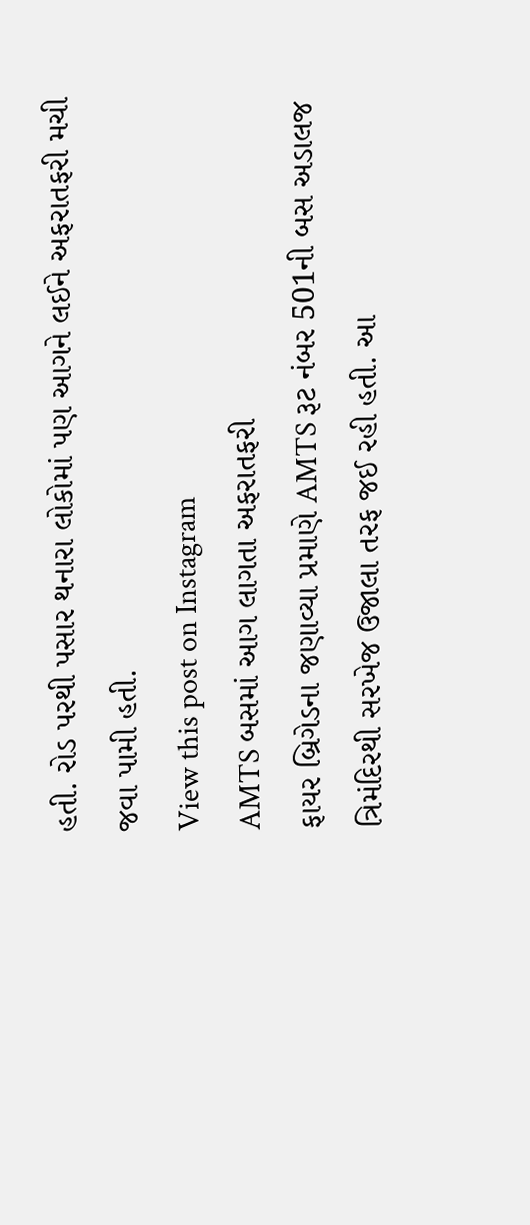હતી. રોડ પરથી પસાર થનારા લોકોમાં પણ આગને લઈને અફરાતફરી મચી જવા પામી હતી.
View this post on Instagram
AMTS બસમાં આગ લાગતા અફરાતફરી
ફાયર બ્રિગેડના જણાવ્યા પ્રમાણે AMTS રૂટ નંબર 501ની બસ અડાલજ ત્રિમંદિરથી સરખેજ ઉજાલા તરફ જઈ રહી હતી. આ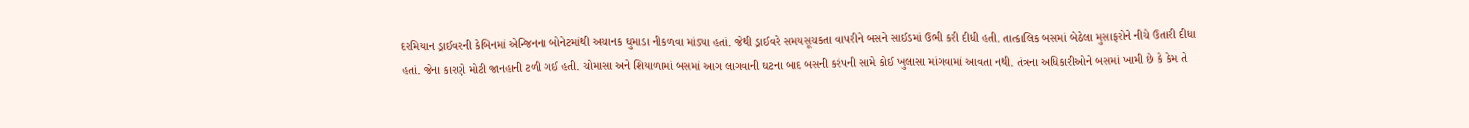દરમિયાન ડ્રાઈવરની કેબિનમાં એન્જિનના બોનેટમાંથી અચાનક ઘુમાડા નીકળવા માંડ્યા હતાં. જેથી ડ્રાઈવરે સમયસૂચકતા વાપરીને બસને સાઈડમાં ઉભી કરી દીધી હતી. તાત્કાલિક બસમાં બેઠેલા મુસાફરોને નીચે ઉતારી દીધા હતાં. જેના કારણે મોટી જાનહાની ટળી ગઈ હતી. ચોમાસા અને શિયાળામાં બસમાં આગ લાગવાની ઘટના બાદ બસની કરંપની સામે કોઈ ખુલાસા માંગવામાં આવતા નથી. તંત્રના અધિકારીઓને બસમાં ખામી છે કે કેમ તે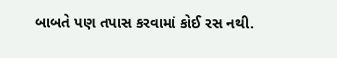બાબતે પણ તપાસ કરવામાં કોઈ રસ નથી.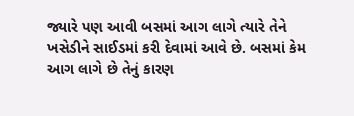જ્યારે પણ આવી બસમાં આગ લાગે ત્યારે તેને ખસેડીને સાઈડમાં કરી દેવામાં આવે છે. બસમાં કેમ આગ લાગે છે તેનું કારણ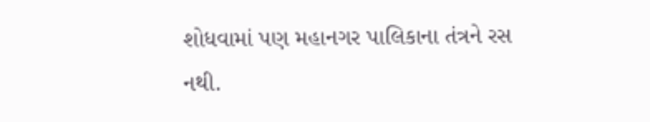શોધવામાં પણ મહાનગર પાલિકાના તંત્રને રસ નથી.